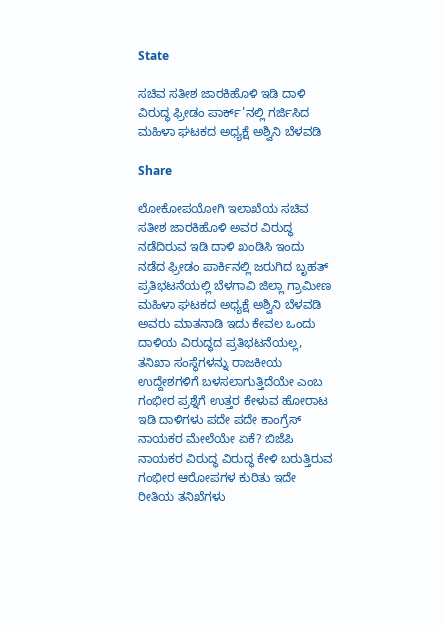State

ಸಚಿವ ಸತೀಶ ಜಾರಕಿಹೊಳಿ ಇಡಿ ದಾಳಿ ವಿರುದ್ಧ ಫ್ರೀಡಂ ಪಾರ್ಕ್’ನಲ್ಲಿ ಗರ್ಜಿಸಿದ ಮಹಿಳಾ ಘಟಕದ ಅಧ್ಯಕ್ಷೆ ಅಶ್ವಿನಿ ಬೆಳವಡಿ

Share

ಲೋಕೋಪಯೋಗಿ ಇಲಾಖೆಯ ಸಚಿವ ಸತೀಶ ಜಾರಕಿಹೊಳಿ ಅವರ ವಿರುದ್ಧ ನಡೆದಿರುವ ಇಡಿ ದಾಳಿ ಖಂಡಿಸಿ ಇಂದು ನಡೆದ ಫ್ರೀಡಂ ಪಾರ್ಕಿನಲ್ಲಿ ಜರುಗಿದ ಬೃಹತ್ ಪ್ರತಿಭಟನೆಯಲ್ಲಿ ಬೆಳಗಾವಿ ಜಿಲ್ಲಾ ಗ್ರಾಮೀಣ ಮಹಿಳಾ ಘಟಕದ ಅಧ್ಯಕ್ಷೆ ಅಶ್ವಿನಿ ಬೆಳವಡಿ ಅವರು ಮಾತನಾಡಿ ಇದು ಕೇವಲ ಒಂದು ದಾಳಿಯ ವಿರುದ್ಧದ ಪ್ರತಿಭಟನೆಯಲ್ಲ, ತನಿಖಾ ಸಂಸ್ಥೆಗಳನ್ನು ರಾಜಕೀಯ ಉದ್ದೇಶಗಳಿಗೆ ಬಳಸಲಾಗುತ್ತಿದೆಯೇ ಎಂಬ ಗಂಭೀರ ಪ್ರಶ್ನೆಗೆ ಉತ್ತರ ಕೇಳುವ ಹೋರಾಟ ಇಡಿ ದಾಳಿಗಳು ಪದೇ ಪದೇ ಕಾಂಗ್ರೆಸ್ ನಾಯಕರ ಮೇಲೆಯೇ ಏಕೆ? ಬಿಜೆಪಿ ನಾಯಕರ ವಿರುದ್ಧ ವಿರುದ್ಧ ಕೇಳಿ ಬರುತ್ತಿರುವ ಗಂಭೀರ ಆರೋಪಗಳ ಕುರಿತು ಇದೇ ರೀತಿಯ ತನಿಖೆಗಳು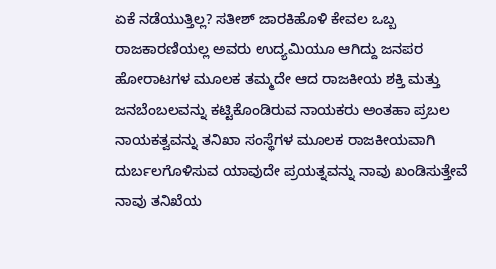ಏಕೆ ನಡೆಯುತ್ತಿಲ್ಲ? ಸತೀಶ್ ಜಾರಕಿಹೊಳಿ ಕೇವಲ ಒಬ್ಬ ರಾಜಕಾರಣಿಯಲ್ಲ ಅವರು ಉದ್ಯಮಿಯೂ ಆಗಿದ್ದು ಜನಪರ ಹೋರಾಟಗಳ ಮೂಲಕ ತಮ್ಮದೇ ಆದ ರಾಜಕೀಯ ಶಕ್ತಿ ಮತ್ತು ಜನಬೆಂಬಲವನ್ನು ಕಟ್ಟಿಕೊಂಡಿರುವ ನಾಯಕರು ಅಂತಹಾ ಪ್ರಬಲ ನಾಯಕತ್ವವನ್ನು ತನಿಖಾ ಸಂಸ್ಥೆಗಳ ಮೂಲಕ ರಾಜಕೀಯವಾಗಿ ದುರ್ಬಲಗೊಳಿಸುವ ಯಾವುದೇ ಪ್ರಯತ್ನವನ್ನು ನಾವು ಖಂಡಿಸುತ್ತೇವೆ ನಾವು ತನಿಖೆಯ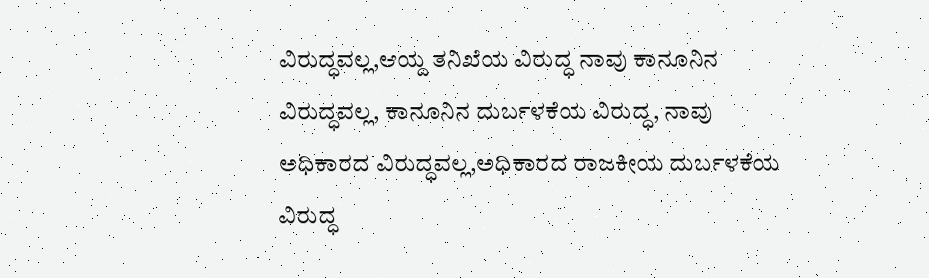ವಿರುದ್ಧವಲ್ಲ,ಆಯ್ದ ತನಿಖೆಯ ವಿರುದ್ಧ ನಾವು ಕಾನೂನಿನ ವಿರುದ್ಧವಲ್ಲ, ಕಾನೂನಿನ ದುರ್ಬಳಕೆಯ ವಿರುದ್ಧ, ನಾವು ಅಧಿಕಾರದ ವಿರುದ್ಧವಲ್ಲ,ಅಧಿಕಾರದ ರಾಜಕೀಯ ದುರ್ಬಳಕೆಯ ವಿರುದ್ಧ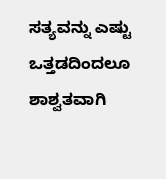ಸತ್ಯವನ್ನು ಎಷ್ಟು ಒತ್ತಡದಿಂದಲೂ ಶಾಶ್ವತವಾಗಿ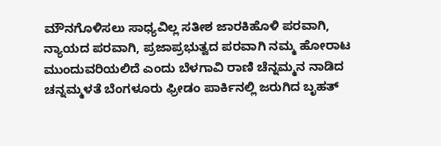ಮೌನಗೊಳಿಸಲು ಸಾಧ್ಯವಿಲ್ಲ ಸತೀಶ ಜಾರಕಿಹೊಳಿ ಪರವಾಗಿ, ನ್ಯಾಯದ ಪರವಾಗಿ, ಪ್ರಜಾಪ್ರಭುತ್ವದ ಪರವಾಗಿ ನಮ್ಮ ಹೋರಾಟ ಮುಂದುವರಿಯಲಿದೆ ಎಂದು ಬೆಳಗಾವಿ ರಾಣಿ ಚೆನ್ನಮ್ಮನ ನಾಡಿದ ಚನ್ನಮ್ಮಳತೆ ಬೆಂಗಳೂರು ಫ್ರೀಡಂ ಪಾರ್ಕಿನಲ್ಲಿ ಜರುಗಿದ ಬೃಹತ್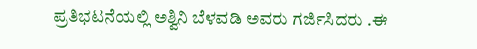ಪ್ರತಿಭಟನೆಯಲ್ಲಿ ಅಶ್ವಿನಿ ಬೆಳವಡಿ ಅವರು ಗರ್ಜಿಸಿದರು .ಈ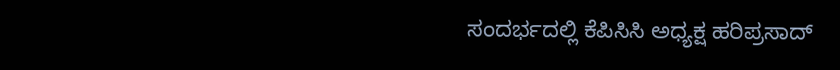ಸಂದರ್ಭದಲ್ಲಿ ಕೆಪಿಸಿಸಿ ಅಧ್ಯಕ್ಷ ಹರಿಪ್ರಸಾದ್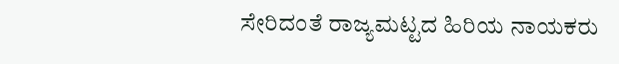ಸೇರಿದಂತೆ ರಾಜ್ಯಮಟ್ಟದ ಹಿರಿಯ ನಾಯಕರು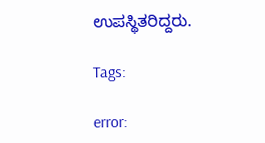ಉಪಸ್ಥಿತರಿದ್ದರು.

Tags:

error: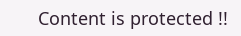Content is protected !!